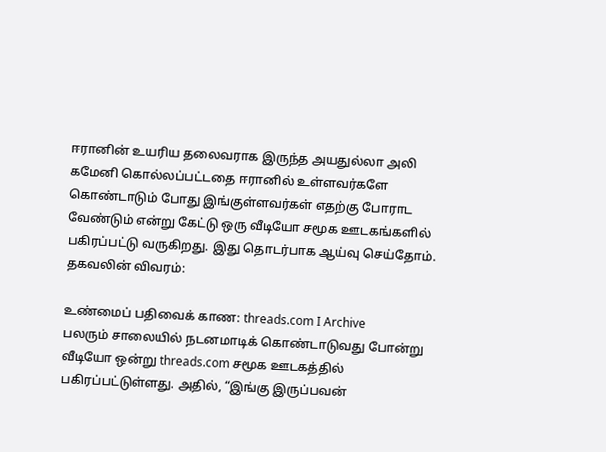ஈரானின் உயரிய தலைவராக இருந்த அயதுல்லா அலி கமேனி கொல்லப்பட்டதை ஈரானில் உள்ளவர்களே கொண்டாடும் போது இங்குள்ளவர்கள் எதற்கு போராட வேண்டும் என்று கேட்டு ஒரு வீடியோ சமூக ஊடகங்களில் பகிரப்பட்டு வருகிறது. இது தொடர்பாக ஆய்வு செய்தோம்.
தகவலின் விவரம்:

உண்மைப் பதிவைக் காண: threads.com I Archive
பலரும் சாலையில் நடனமாடிக் கொண்டாடுவது போன்று வீடியோ ஒன்று threads.com சமூக ஊடகத்தில் பகிரப்பட்டுள்ளது. அதில், “இங்கு இருப்பவன்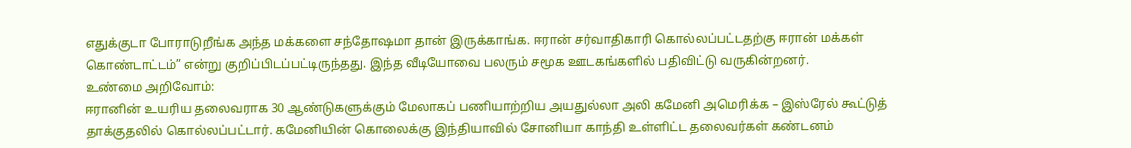எதுக்குடா போராடுறீங்க அந்த மக்களை சந்தோஷமா தான் இருக்காங்க. ஈரான் சர்வாதிகாரி கொல்லப்பட்டதற்கு ஈரான் மக்கள் கொண்டாட்டம்” என்று குறிப்பிடப்பட்டிருந்தது. இந்த வீடியோவை பலரும் சமூக ஊடகங்களில் பதிவிட்டு வருகின்றனர்.
உண்மை அறிவோம்:
ஈரானின் உயரிய தலைவராக 30 ஆண்டுகளுக்கும் மேலாகப் பணியாற்றிய அயதுல்லா அலி கமேனி அமெரிக்க – இஸ்ரேல் கூட்டுத் தாக்குதலில் கொல்லப்பட்டார். கமேனியின் கொலைக்கு இந்தியாவில் சோனியா காந்தி உள்ளிட்ட தலைவர்கள் கண்டனம்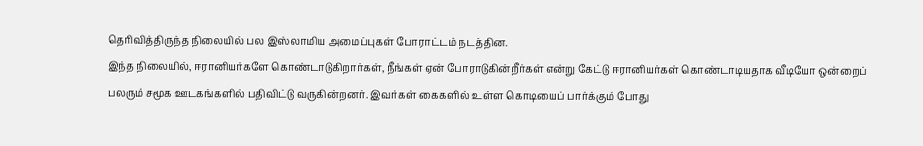தெரிவித்திருந்த நிலையில் பல இஸ்லாமிய அமைப்புகள் போராட்டம் நடத்தின.
இந்த நிலையில், ஈரானியர்களே கொண்டாடுகிறார்கள், நீங்கள் ஏன் போராடுகின்றீர்கள் என்று கேட்டு ஈரானியர்கள் கொண்டாடியதாக வீடியோ ஒன்றைப் பலரும் சமூக ஊடகங்களில் பதிவிட்டு வருகின்றனர். இவர்கள் கைகளில் உள்ள கொடியைப் பார்க்கும் போது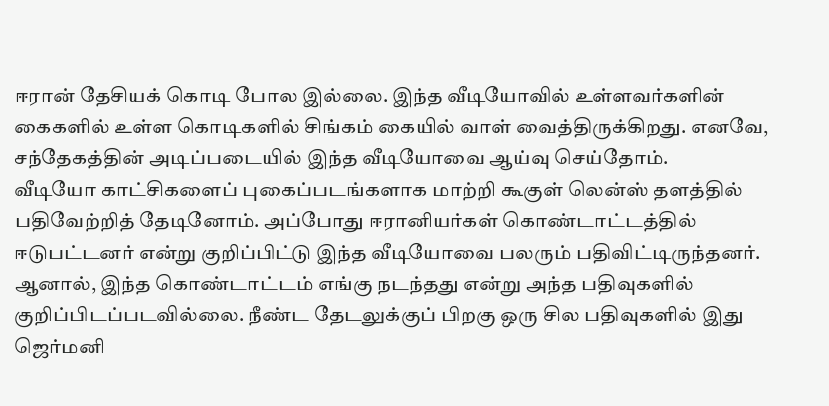ஈரான் தேசியக் கொடி போல இல்லை. இந்த வீடியோவில் உள்ளவர்களின் கைகளில் உள்ள கொடிகளில் சிங்கம் கையில் வாள் வைத்திருக்கிறது. எனவே, சந்தேகத்தின் அடிப்படையில் இந்த வீடியோவை ஆய்வு செய்தோம்.
வீடியோ காட்சிகளைப் புகைப்படங்களாக மாற்றி கூகுள் லென்ஸ் தளத்தில் பதிவேற்றித் தேடினோம். அப்போது ஈரானியர்கள் கொண்டாட்டத்தில் ஈடுபட்டனர் என்று குறிப்பிட்டு இந்த வீடியோவை பலரும் பதிவிட்டிருந்தனர். ஆனால், இந்த கொண்டாட்டம் எங்கு நடந்தது என்று அந்த பதிவுகளில் குறிப்பிடப்படவில்லை. நீண்ட தேடலுக்குப் பிறகு ஒரு சில பதிவுகளில் இது ஜெர்மனி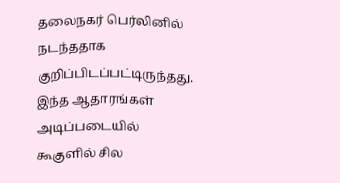தலைநகர் பெர்லினில் நடந்ததாக குறிப்பிடப்பட்டிருந்தது.
இந்த ஆதாரங்கள் அடிப்படையில் கூகுளில் சில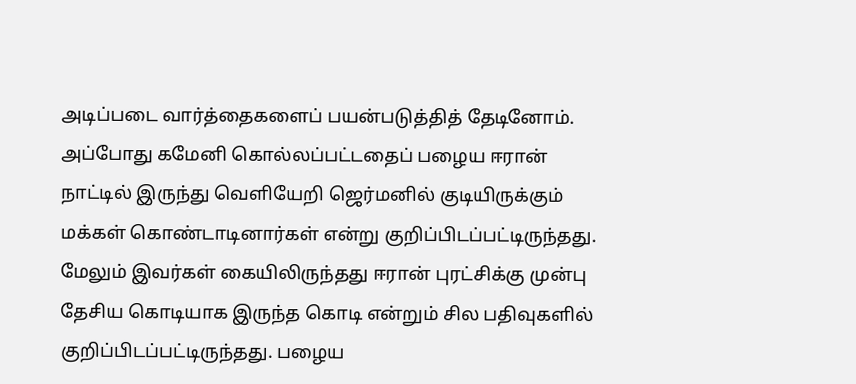அடிப்படை வார்த்தைகளைப் பயன்படுத்தித் தேடினோம். அப்போது கமேனி கொல்லப்பட்டதைப் பழைய ஈரான் நாட்டில் இருந்து வெளியேறி ஜெர்மனில் குடியிருக்கும் மக்கள் கொண்டாடினார்கள் என்று குறிப்பிடப்பட்டிருந்தது. மேலும் இவர்கள் கையிலிருந்தது ஈரான் புரட்சிக்கு முன்பு தேசிய கொடியாக இருந்த கொடி என்றும் சில பதிவுகளில் குறிப்பிடப்பட்டிருந்தது. பழைய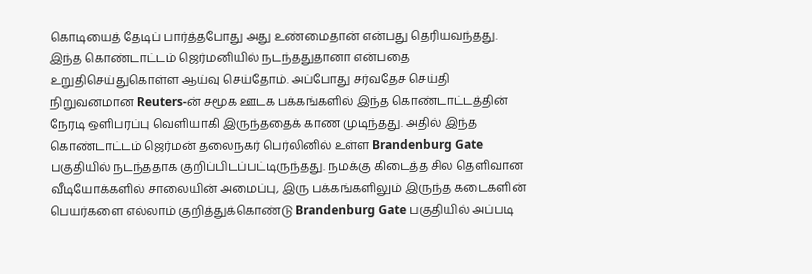கொடியைத் தேடிப் பார்த்தபோது அது உண்மைதான் என்பது தெரியவந்தது.
இந்த கொண்டாட்டம் ஜெர்மனியில் நடந்ததுதானா என்பதை உறுதிசெய்துகொள்ள ஆய்வு செய்தோம். அப்போது சர்வதேச செய்தி நிறுவனமான Reuters-ன் சமூக ஊடக பக்கங்களில் இந்த கொண்டாட்டத்தின் நேரடி ஒளிபரப்பு வெளியாகி இருந்ததைக் காண முடிந்தது. அதில் இந்த கொண்டாட்டம் ஜெர்மன் தலைநகர் பெர்லினில் உள்ள Brandenburg Gate பகுதியில் நடந்ததாக குறிப்பிடப்பட்டிருந்தது. நமக்கு கிடைத்த சில தெளிவான வீடியோக்களில் சாலையின் அமைப்பு, இரு பக்கங்களிலும் இருந்த கடைகளின் பெயர்களை எல்லாம் குறித்துக்கொண்டு Brandenburg Gate பகுதியில் அப்படி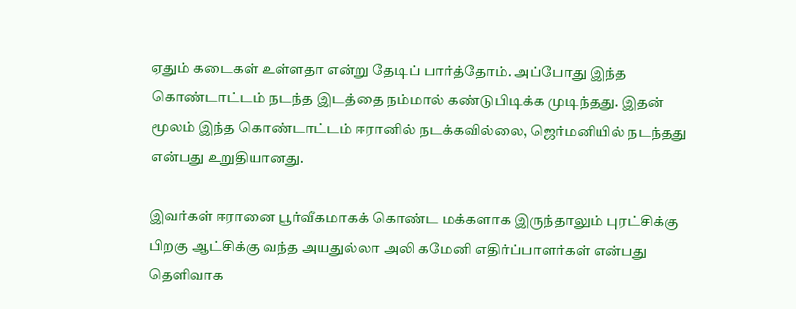ஏதும் கடைகள் உள்ளதா என்று தேடிப் பார்த்தோம். அப்போது இந்த கொண்டாட்டம் நடந்த இடத்தை நம்மால் கண்டுபிடிக்க முடிந்தது. இதன் மூலம் இந்த கொண்டாட்டம் ஈரானில் நடக்கவில்லை, ஜெர்மனியில் நடந்தது என்பது உறுதியானது.

இவர்கள் ஈரானை பூர்வீகமாகக் கொண்ட மக்களாக இருந்தாலும் புரட்சிக்கு பிறகு ஆட்சிக்கு வந்த அயதுல்லா அலி கமேனி எதிர்ப்பாளர்கள் என்பது தெளிவாக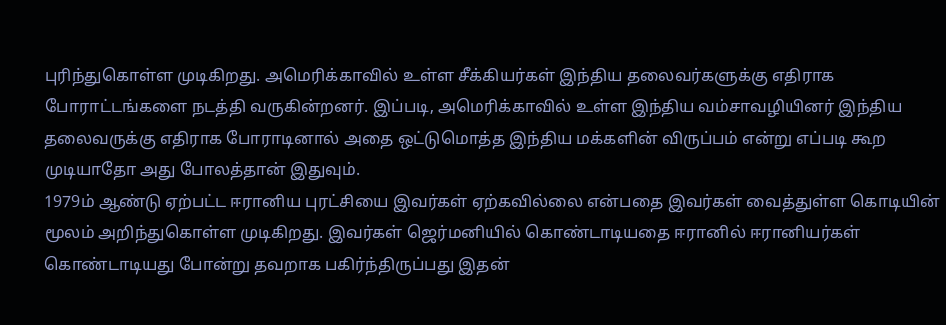புரிந்துகொள்ள முடிகிறது. அமெரிக்காவில் உள்ள சீக்கியர்கள் இந்திய தலைவர்களுக்கு எதிராக போராட்டங்களை நடத்தி வருகின்றனர். இப்படி, அமெரிக்காவில் உள்ள இந்திய வம்சாவழியினர் இந்திய தலைவருக்கு எதிராக போராடினால் அதை ஒட்டுமொத்த இந்திய மக்களின் விருப்பம் என்று எப்படி கூற முடியாதோ அது போலத்தான் இதுவும்.
1979ம் ஆண்டு ஏற்பட்ட ஈரானிய புரட்சியை இவர்கள் ஏற்கவில்லை என்பதை இவர்கள் வைத்துள்ள கொடியின் மூலம் அறிந்துகொள்ள முடிகிறது. இவர்கள் ஜெர்மனியில் கொண்டாடியதை ஈரானில் ஈரானியர்கள் கொண்டாடியது போன்று தவறாக பகிர்ந்திருப்பது இதன்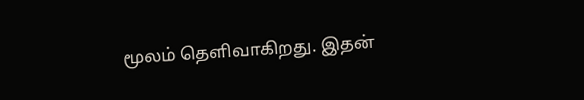மூலம் தெளிவாகிறது. இதன்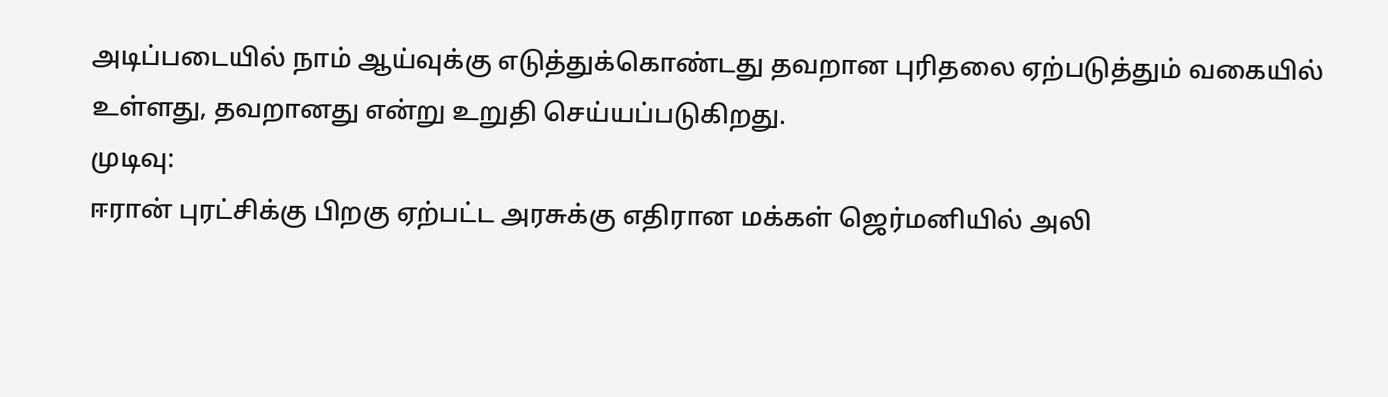அடிப்படையில் நாம் ஆய்வுக்கு எடுத்துக்கொண்டது தவறான புரிதலை ஏற்படுத்தும் வகையில் உள்ளது, தவறானது என்று உறுதி செய்யப்படுகிறது.
முடிவு:
ஈரான் புரட்சிக்கு பிறகு ஏற்பட்ட அரசுக்கு எதிரான மக்கள் ஜெர்மனியில் அலி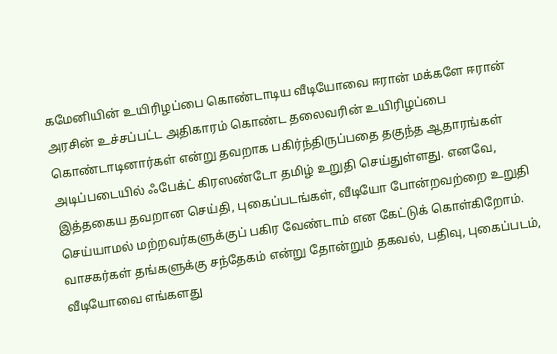கமேனியின் உயிரிழப்பை கொண்டாடிய வீடியோவை ஈரான் மக்களே ஈரான் அரசின் உச்சப்பட்ட அதிகாரம் கொண்ட தலைவரின் உயிரிழப்பை கொண்டாடினார்கள் என்று தவறாக பகிர்ந்திருப்பதை தகுந்த ஆதாரங்கள் அடிப்படையில் ஃபேக்ட் கிரஸண்டோ தமிழ் உறுதி செய்துள்ளது. எனவே, இத்தகைய தவறான செய்தி, புகைப்படங்கள், வீடியோ போன்றவற்றை உறுதி செய்யாமல் மற்றவர்களுக்குப் பகிர வேண்டாம் என கேட்டுக் கொள்கிறோம். வாசகர்கள் தங்களுக்கு சந்தேகம் என்று தோன்றும் தகவல், பதிவு, புகைப்படம், வீடியோவை எங்களது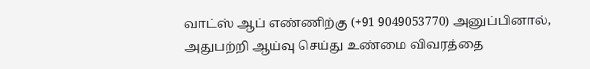வாட்ஸ் ஆப் எண்ணிற்கு (+91 9049053770) அனுப்பினால், அதுபற்றி ஆய்வு செய்து உண்மை விவரத்தை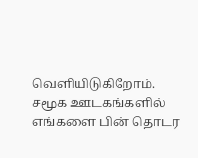வெளியிடுகிறோம்.
சமூக ஊடகங்களில் எங்களை பின் தொடர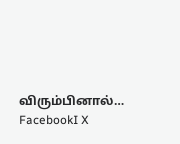விரும்பினால்…
FacebookI X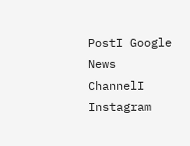PostI Google News ChannelI Instagram